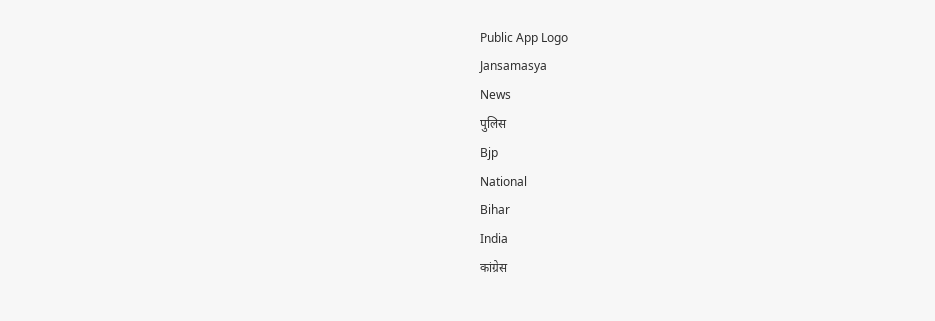Public App Logo
Jansamasya
News
पुलिस
Bjp
National
Bihar
India
कांग्रेस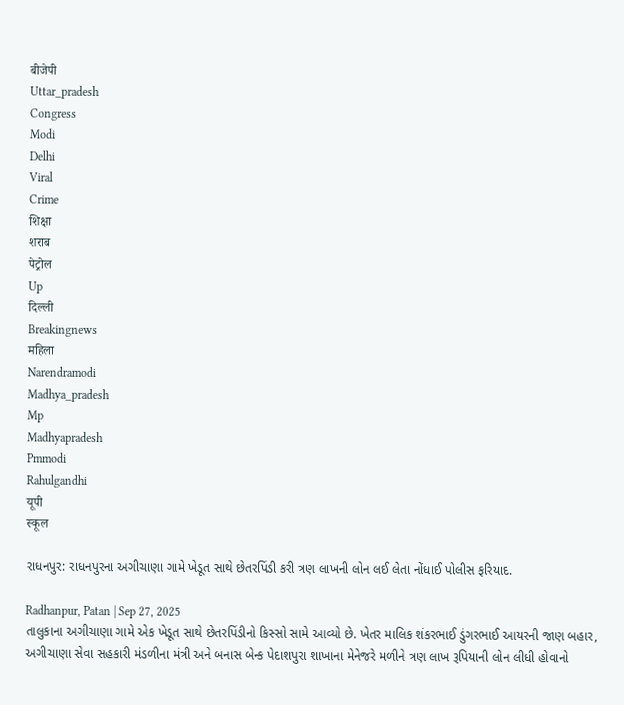बीजेपी
Uttar_pradesh
Congress
Modi
Delhi
Viral
Crime
शिक्षा
शराब
पेट्रोल
Up
दिल्ली
Breakingnews
महिला
Narendramodi
Madhya_pradesh
Mp
Madhyapradesh
Pmmodi
Rahulgandhi
यूपी
स्कूल

રાધનપુર: રાધનપુરના અગીચાણા ગામે ખેડૂત સાથે છેતરપિંડી કરી ત્રણ લાખની લોન લઈ લેતા નોંધાઈ પોલીસ ફરિયાદ.

Radhanpur, Patan | Sep 27, 2025
તાલુકાના અગીચાણા ગામે એક ખેડૂત સાથે છેતરપિંડીનો કિસ્સો સામે આવ્યો છે. ખેતર માલિક શંકરભાઈ ડુંગરભાઈ આયરની જાણ બહાર, અગીચાણા સેવા સહકારી મંડળીના મંત્રી અને બનાસ બેન્ક પેદાશપુરા શાખાના મેનેજરે મળીને ત્રણ લાખ રૂપિયાની લોન લીધી હોવાનો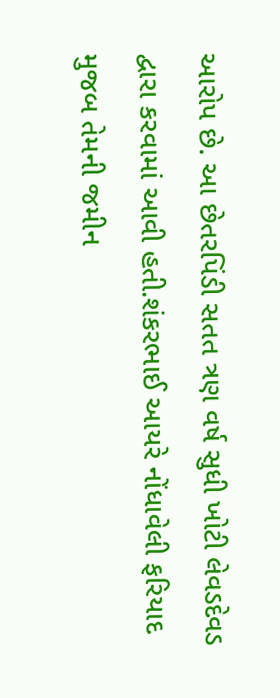આરોપ છે. આ છેતરપિંડી સતત ત્રણ વર્ષ સુધી ખોટી લેવડદેવડ દ્વારા કરવામાં આવી હતી.શંકરભાઈ આયરે નોંધાવેલી ફરિયાદ મુજબ તેમની જમીન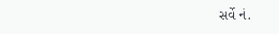સર્વે નં.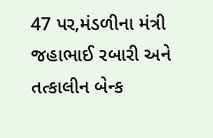47 પર,મંડળીના મંત્રી જહાભાઈ રબારી અને તત્કાલીન બેન્ક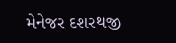મેનેજર દશરથજી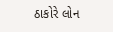ઠાકોરે લોન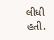લીધી હતી.